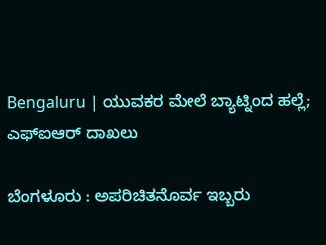Bengaluru | ಯುವಕರ ಮೇಲೆ ಬ್ಯಾಟ್ನಿಂದ ಹಲ್ಲೆ; ಎಫ್ಐಆರ್ ದಾಖಲು

ಬೆಂಗಳೂರು : ಅಪರಿಚಿತನೊರ್ವ ಇಬ್ಬರು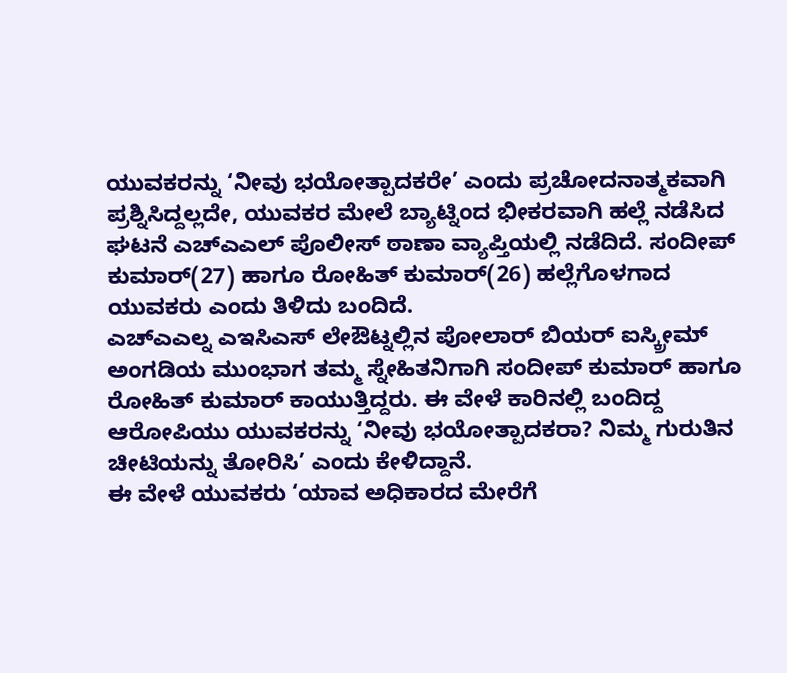ಯುವಕರನ್ನು ‘ನೀವು ಭಯೋತ್ಪಾದಕರೇ’ ಎಂದು ಪ್ರಚೋದನಾತ್ಮಕವಾಗಿ ಪ್ರಶ್ನಿಸಿದ್ದಲ್ಲದೇ, ಯುವಕರ ಮೇಲೆ ಬ್ಯಾಟ್ನಿಂದ ಭೀಕರವಾಗಿ ಹಲ್ಲೆ ನಡೆಸಿದ ಘಟನೆ ಎಚ್ಎಎಲ್ ಪೊಲೀಸ್ ಠಾಣಾ ವ್ಯಾಪ್ತಿಯಲ್ಲಿ ನಡೆದಿದೆ. ಸಂದೀಪ್ ಕುಮಾರ್(27) ಹಾಗೂ ರೋಹಿತ್ ಕುಮಾರ್(26) ಹಲ್ಲೆಗೊಳಗಾದ ಯುವಕರು ಎಂದು ತಿಳಿದು ಬಂದಿದೆ.
ಎಚ್ಎಎಲ್ನ ಎಇಸಿಎಸ್ ಲೇಔಟ್ನಲ್ಲಿನ ಪೋಲಾರ್ ಬಿಯರ್ ಐಸ್ಕ್ರೀಮ್ ಅಂಗಡಿಯ ಮುಂಭಾಗ ತಮ್ಮ ಸ್ನೇಹಿತನಿಗಾಗಿ ಸಂದೀಪ್ ಕುಮಾರ್ ಹಾಗೂ ರೋಹಿತ್ ಕುಮಾರ್ ಕಾಯುತ್ತಿದ್ದರು. ಈ ವೇಳೆ ಕಾರಿನಲ್ಲಿ ಬಂದಿದ್ದ ಆರೋಪಿಯು ಯುವಕರನ್ನು ‘ನೀವು ಭಯೋತ್ಪಾದಕರಾ? ನಿಮ್ಮ ಗುರುತಿನ ಚೀಟಿಯನ್ನು ತೋರಿಸಿ’ ಎಂದು ಕೇಳಿದ್ದಾನೆ.
ಈ ವೇಳೆ ಯುವಕರು ‘ಯಾವ ಅಧಿಕಾರದ ಮೇರೆಗೆ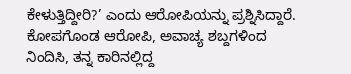ಕೇಳುತ್ತಿದ್ದೀರಿ?’ ಎಂದು ಆರೋಪಿಯನ್ನು ಪ್ರಶ್ನಿಸಿದ್ದಾರೆ. ಕೋಪಗೊಂಡ ಆರೋಪಿ, ಅವಾಚ್ಯ ಶಬ್ದಗಳಿಂದ ನಿಂದಿಸಿ, ತನ್ನ ಕಾರಿನಲ್ಲಿದ್ದ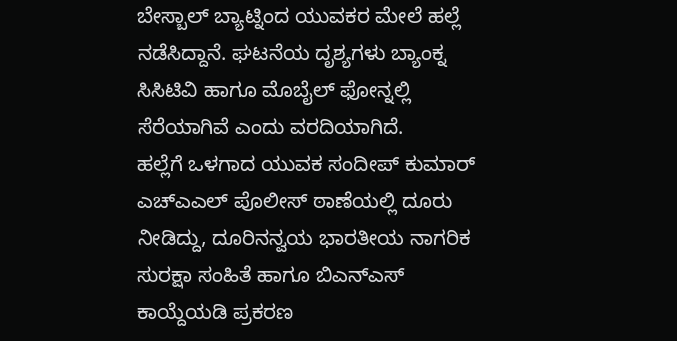ಬೇಸ್ಬಾಲ್ ಬ್ಯಾಟ್ನಿಂದ ಯುವಕರ ಮೇಲೆ ಹಲ್ಲೆ ನಡೆಸಿದ್ದಾನೆ. ಘಟನೆಯ ದೃಶ್ಯಗಳು ಬ್ಯಾಂಕ್ನ ಸಿಸಿಟಿವಿ ಹಾಗೂ ಮೊಬೈಲ್ ಫೋನ್ನಲ್ಲಿ ಸೆರೆಯಾಗಿವೆ ಎಂದು ವರದಿಯಾಗಿದೆ.
ಹಲ್ಲೆಗೆ ಒಳಗಾದ ಯುವಕ ಸಂದೀಪ್ ಕುಮಾರ್ ಎಚ್ಎಎಲ್ ಪೊಲೀಸ್ ಠಾಣೆಯಲ್ಲಿ ದೂರು ನೀಡಿದ್ದು, ದೂರಿನನ್ವಯ ಭಾರತೀಯ ನಾಗರಿಕ ಸುರಕ್ಷಾ ಸಂಹಿತೆ ಹಾಗೂ ಬಿಎನ್ಎಸ್ ಕಾಯ್ದೆಯಡಿ ಪ್ರಕರಣ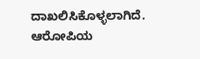ದಾಖಲಿಸಿಕೊಳ್ಳಲಾಗಿದೆ. ಆರೋಪಿಯ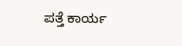ಪತ್ತೆ ಕಾರ್ಯ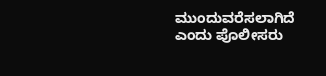ಮುಂದುವರೆಸಲಾಗಿದೆ ಎಂದು ಪೊಲೀಸರು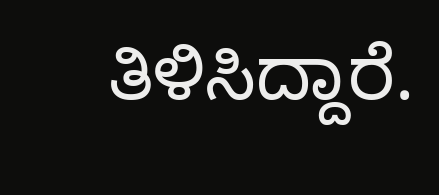ತಿಳಿಸಿದ್ದಾರೆ.